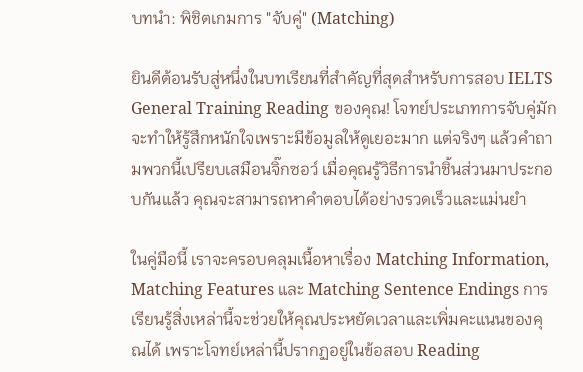บทนำ: พิชิตเกมการ "จับคู่" (Matching)

ยินดีต้อนรับสู่หนึ่งในบทเรียนที่สำคัญที่สุดสำหรับการสอบ IELTS General Training Reading ของคุณ! โจทย์ประเภทการจับคู่มักจะทำให้รู้สึกหนักใจเพราะมีข้อมูลให้ดูเยอะมาก แต่จริงๆ แล้วคำถามพวกนี้เปรียบเสมือนจิ๊กซอว์ เมื่อคุณรู้วิธีการนำชิ้นส่วนมาประกอบกันแล้ว คุณจะสามารถหาคำตอบได้อย่างรวดเร็วและแม่นยำ

ในคู่มือนี้ เราจะครอบคลุมเนื้อหาเรื่อง Matching Information, Matching Features และ Matching Sentence Endings การเรียนรู้สิ่งเหล่านี้จะช่วยให้คุณประหยัดเวลาและเพิ่มคะแนนของคุณได้ เพราะโจทย์เหล่านี้ปรากฏอยู่ในข้อสอบ Reading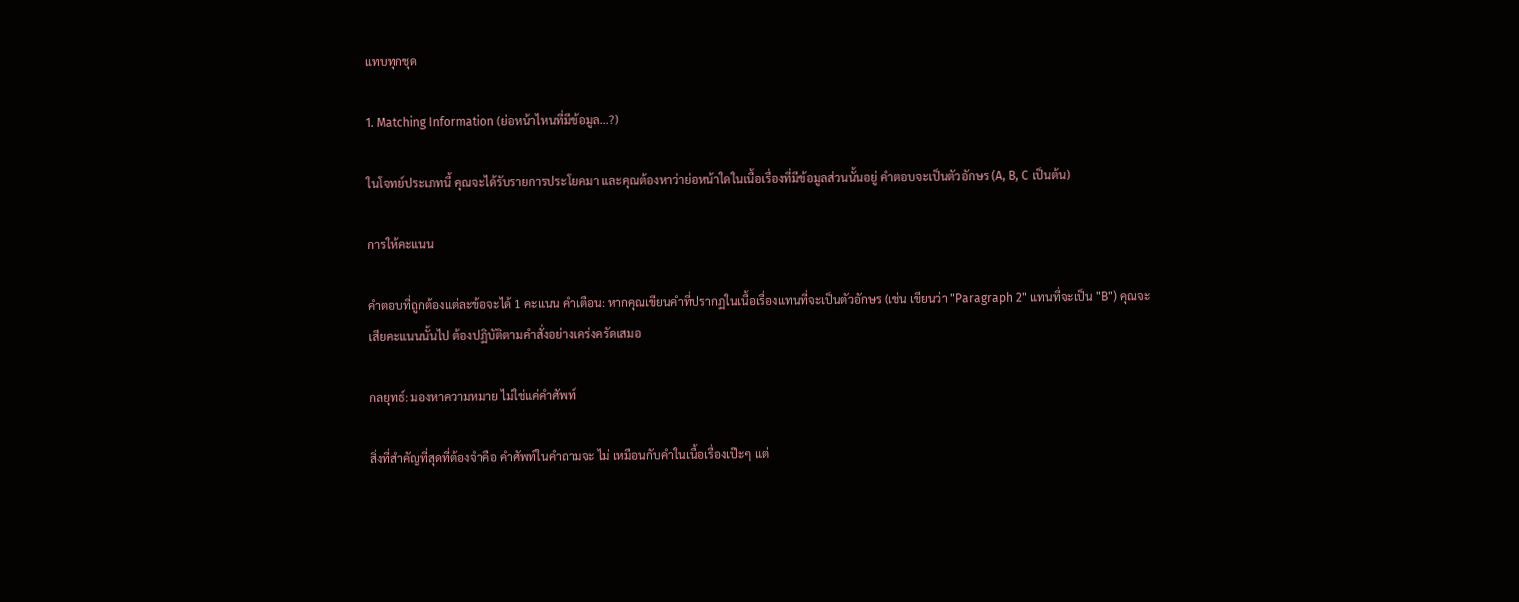แทบทุกชุด

1. Matching Information (ย่อหน้าไหนที่มีข้อมูล...?)

ในโจทย์ประเภทนี้ คุณจะได้รับรายการประโยคมา และคุณต้องหาว่าย่อหน้าใดในเนื้อเรื่องที่มีข้อมูลส่วนนั้นอยู่ คำตอบจะเป็นตัวอักษร (A, B, C เป็นต้น)

การให้คะแนน

คำตอบที่ถูกต้องแต่ละข้อจะได้ 1 คะแนน คำเตือน: หากคุณเขียนคำที่ปรากฏในเนื้อเรื่องแทนที่จะเป็นตัวอักษร (เช่น เขียนว่า "Paragraph 2" แทนที่จะเป็น "B") คุณจะ เสียคะแนนนั้นไป ต้องปฏิบัติตามคำสั่งอย่างเคร่งครัดเสมอ

กลยุทธ์: มองหาความหมาย ไม่ใช่แค่คำศัพท์

สิ่งที่สำคัญที่สุดที่ต้องจำคือ คำศัพท์ในคำถามจะ ไม่ เหมือนกับคำในเนื้อเรื่องเป๊ะๆ แต่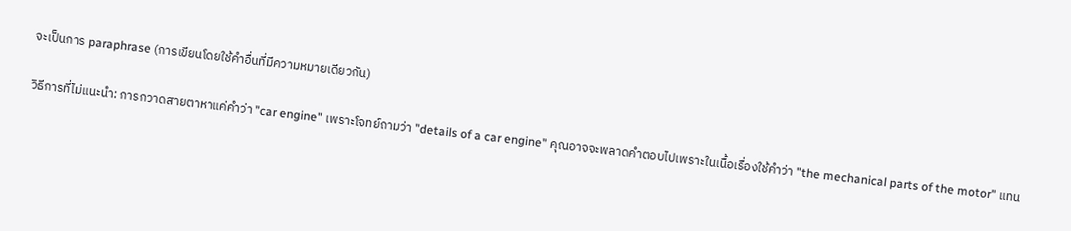จะเป็นการ paraphrase (การเขียนโดยใช้คำอื่นที่มีความหมายเดียวกัน)

วิธีการที่ไม่แนะนำ: การกวาดสายตาหาแค่คำว่า "car engine" เพราะโจทย์ถามว่า "details of a car engine" คุณอาจจะพลาดคำตอบไปเพราะในเนื้อเรื่องใช้คำว่า "the mechanical parts of the motor" แทน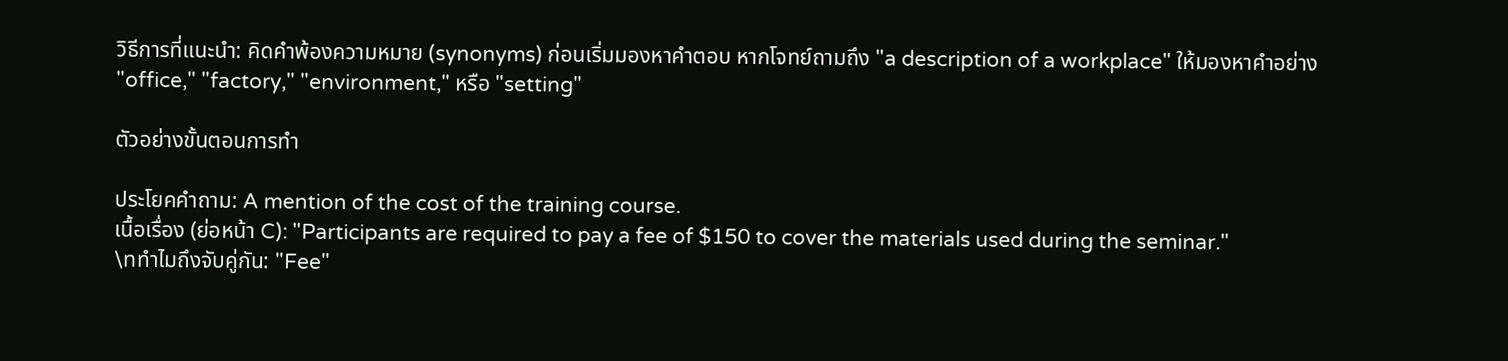วิธีการที่แนะนำ: คิดคำพ้องความหมาย (synonyms) ก่อนเริ่มมองหาคำตอบ หากโจทย์ถามถึง "a description of a workplace" ให้มองหาคำอย่าง "office," "factory," "environment," หรือ "setting"

ตัวอย่างขั้นตอนการทำ

ประโยคคำถาม: A mention of the cost of the training course.
เนื้อเรื่อง (ย่อหน้า C): "Participants are required to pay a fee of $150 to cover the materials used during the seminar."
\nทำไมถึงจับคู่กัน: "Fee"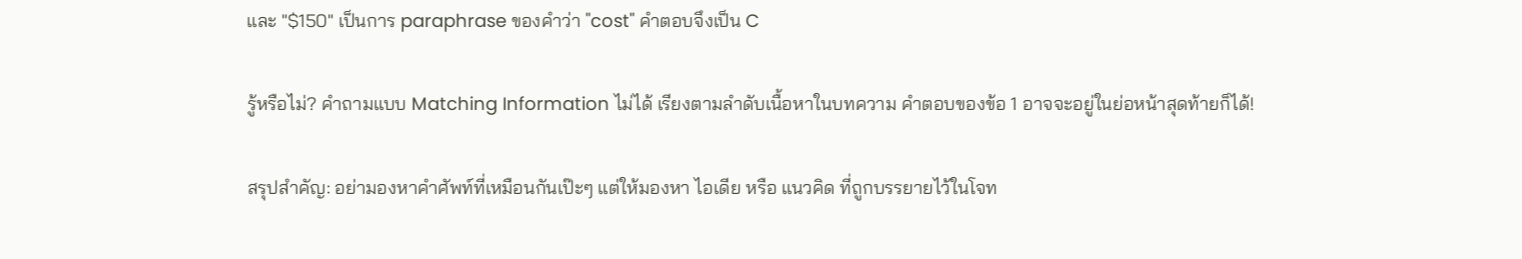และ "$150" เป็นการ paraphrase ของคำว่า "cost" คำตอบจึงเป็น C

รู้หรือไม่? คำถามแบบ Matching Information ไม่ได้ เรียงตามลำดับเนื้อหาในบทความ คำตอบของข้อ 1 อาจจะอยู่ในย่อหน้าสุดท้ายก็ได้!

สรุปสำคัญ: อย่ามองหาคำศัพท์ที่เหมือนกันเป๊ะๆ แต่ให้มองหา ไอเดีย หรือ แนวคิด ที่ถูกบรรยายไว้ในโจท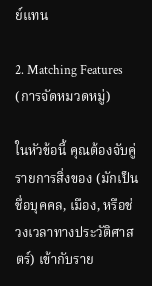ย์แทน

2. Matching Features (การจัดหมวดหมู่)

ในหัวข้อนี้ คุณต้องจับคู่รายการสิ่งของ (มักเป็นชื่อบุคคล, เมือง, หรือช่วงเวลาทางประวัติศาสตร์) เข้ากับราย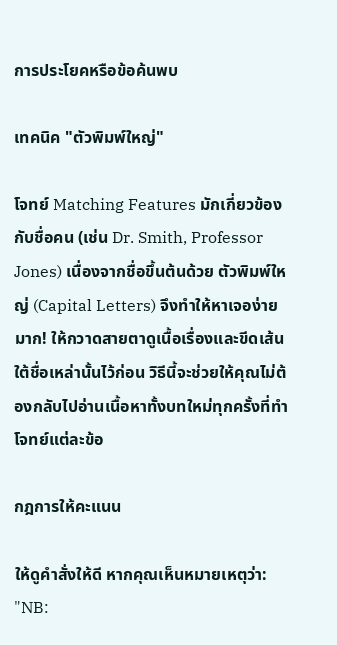การประโยคหรือข้อค้นพบ

เทคนิค "ตัวพิมพ์ใหญ่"

โจทย์ Matching Features มักเกี่ยวข้องกับชื่อคน (เช่น Dr. Smith, Professor Jones) เนื่องจากชื่อขึ้นต้นด้วย ตัวพิมพ์ใหญ่ (Capital Letters) จึงทำให้หาเจอง่ายมาก! ให้กวาดสายตาดูเนื้อเรื่องและขีดเส้นใต้ชื่อเหล่านั้นไว้ก่อน วิธีนี้จะช่วยให้คุณไม่ต้องกลับไปอ่านเนื้อหาทั้งบทใหม่ทุกครั้งที่ทำโจทย์แต่ละข้อ

กฎการให้คะแนน

ให้ดูคำสั่งให้ดี หากคุณเห็นหมายเหตุว่า: "NB: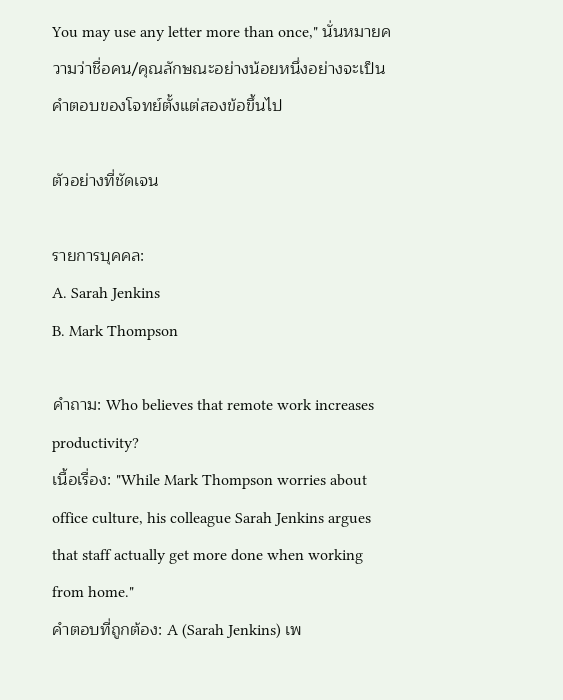You may use any letter more than once," นั่นหมายความว่าชื่อคน/คุณลักษณะอย่างน้อยหนึ่งอย่างจะเป็นคำตอบของโจทย์ตั้งแต่สองข้อขึ้นไป

ตัวอย่างที่ชัดเจน

รายการบุคคล:
A. Sarah Jenkins
B. Mark Thompson

คำถาม: Who believes that remote work increases productivity?
เนื้อเรื่อง: "While Mark Thompson worries about office culture, his colleague Sarah Jenkins argues that staff actually get more done when working from home."
คำตอบที่ถูกต้อง: A (Sarah Jenkins) เพ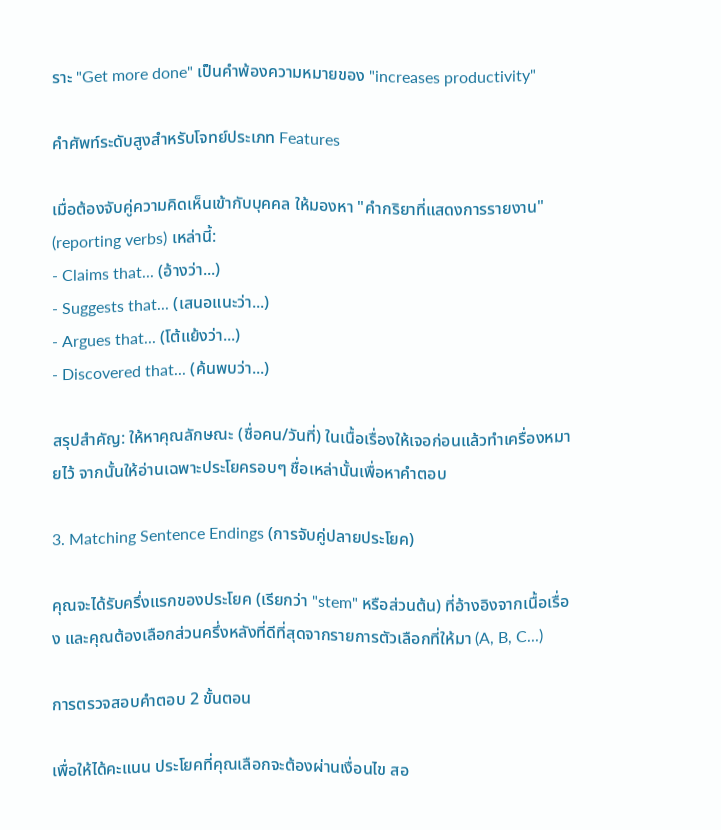ราะ "Get more done" เป็นคำพ้องความหมายของ "increases productivity"

คำศัพท์ระดับสูงสำหรับโจทย์ประเภท Features

เมื่อต้องจับคู่ความคิดเห็นเข้ากับบุคคล ให้มองหา "คำกริยาที่แสดงการรายงาน" (reporting verbs) เหล่านี้:
- Claims that... (อ้างว่า...)
- Suggests that... (เสนอแนะว่า...)
- Argues that... (โต้แย้งว่า...)
- Discovered that... (ค้นพบว่า...)

สรุปสำคัญ: ให้หาคุณลักษณะ (ชื่อคน/วันที่) ในเนื้อเรื่องให้เจอก่อนแล้วทำเครื่องหมายไว้ จากนั้นให้อ่านเฉพาะประโยครอบๆ ชื่อเหล่านั้นเพื่อหาคำตอบ

3. Matching Sentence Endings (การจับคู่ปลายประโยค)

คุณจะได้รับครึ่งแรกของประโยค (เรียกว่า "stem" หรือส่วนต้น) ที่อ้างอิงจากเนื้อเรื่อง และคุณต้องเลือกส่วนครึ่งหลังที่ดีที่สุดจากรายการตัวเลือกที่ให้มา (A, B, C...)

การตรวจสอบคำตอบ 2 ขั้นตอน

เพื่อให้ได้คะแนน ประโยคที่คุณเลือกจะต้องผ่านเงื่อนไข สอ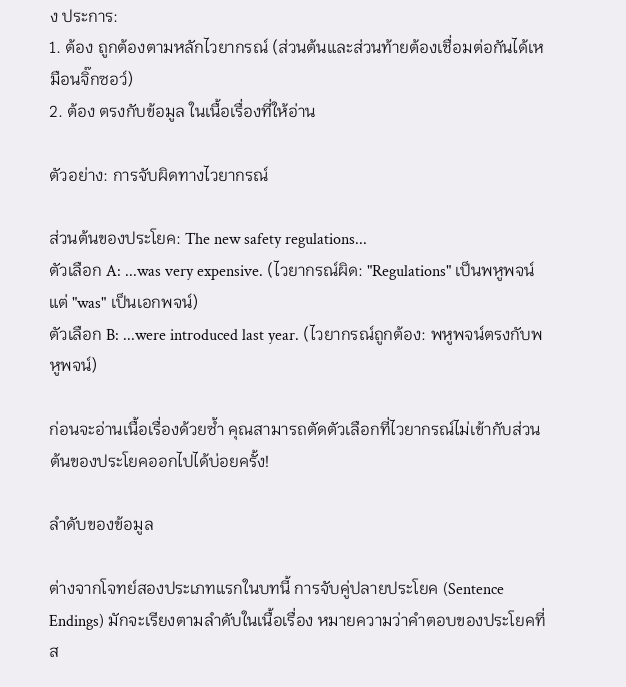ง ประการ:
1. ต้อง ถูกต้องตามหลักไวยากรณ์ (ส่วนต้นและส่วนท้ายต้องเชื่อมต่อกันได้เหมือนจิ๊กซอว์)
2. ต้อง ตรงกับข้อมูล ในเนื้อเรื่องที่ให้อ่าน

ตัวอย่าง: การจับผิดทางไวยากรณ์

ส่วนต้นของประโยค: The new safety regulations...
ตัวเลือก A: ...was very expensive. (ไวยากรณ์ผิด: "Regulations" เป็นพหูพจน์ แต่ "was" เป็นเอกพจน์)
ตัวเลือก B: ...were introduced last year. (ไวยากรณ์ถูกต้อง: พหูพจน์ตรงกับพหูพจน์)

ก่อนจะอ่านเนื้อเรื่องด้วยซ้ำ คุณสามารถตัดตัวเลือกที่ไวยากรณ์ไม่เข้ากับส่วนต้นของประโยคออกไปได้บ่อยครั้ง!

ลำดับของข้อมูล

ต่างจากโจทย์สองประเภทแรกในบทนี้ การจับคู่ปลายประโยค (Sentence Endings) มักจะเรียงตามลำดับในเนื้อเรื่อง หมายความว่าคำตอบของประโยคที่ส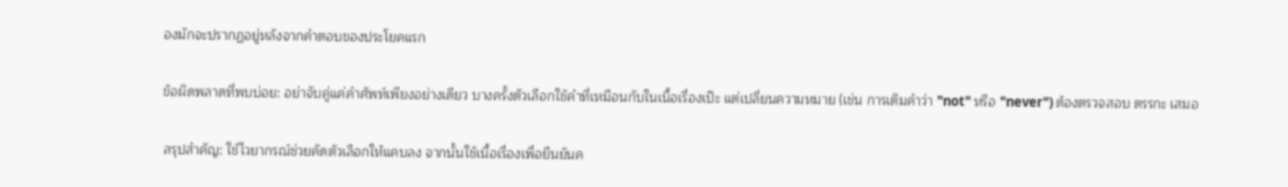องมักจะปรากฏอยู่หลังจากคำตอบของประโยคแรก

ข้อผิดพลาดที่พบบ่อย: อย่าจับคู่แค่คำศัพท์เพียงอย่างเดียว บางครั้งตัวเลือกใช้คำที่เหมือนกับในเนื้อเรื่องเป๊ะ แต่เปลี่ยนความหมาย (เช่น การเติมคำว่า "not" หรือ "never") ต้องตรวจสอบ ตรรกะ เสมอ

สรุปสำคัญ: ใช้ไวยากรณ์ช่วยคัดตัวเลือกให้แคบลง จากนั้นใช้เนื้อเรื่องเพื่อยืนยันค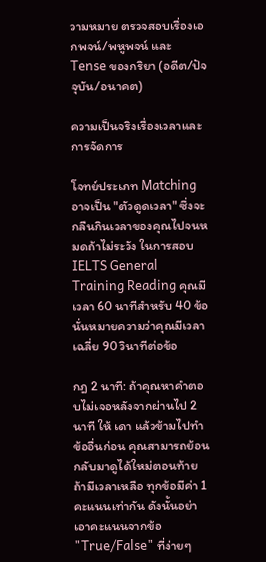วามหมาย ตรวจสอบเรื่องเอกพจน์/พหูพจน์ และ Tense ของกริยา (อดีต/ปัจจุบัน/อนาคต)

ความเป็นจริงเรื่องเวลาและการจัดการ

โจทย์ประเภท Matching อาจเป็น "ตัวดูดเวลา" ซึ่งจะกลืนกินเวลาของคุณไปจนหมดถ้าไม่ระวัง ในการสอบ IELTS General Training Reading คุณมีเวลา 60 นาทีสำหรับ 40 ข้อ นั่นหมายความว่าคุณมีเวลาเฉลี่ย 90 วินาทีต่อข้อ

กฎ 2 นาที: ถ้าคุณหาคำตอบไม่เจอหลังจากผ่านไป 2 นาที ให้ เดา แล้วข้ามไปทำข้ออื่นก่อน คุณสามารถย้อนกลับมาดูได้ใหม่ตอนท้ายถ้ามีเวลาเหลือ ทุกข้อมีค่า 1 คะแนนเท่ากัน ดังนั้นอย่าเอาคะแนนจากข้อ "True/False" ที่ง่ายๆ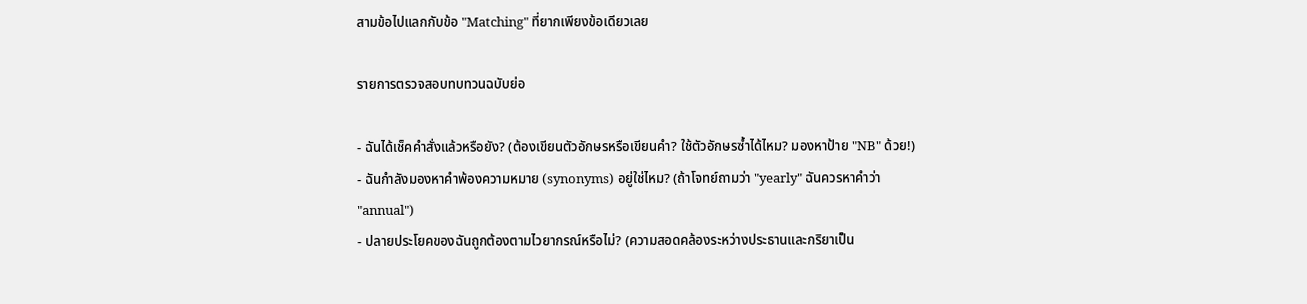สามข้อไปแลกกับข้อ "Matching" ที่ยากเพียงข้อเดียวเลย

รายการตรวจสอบทบทวนฉบับย่อ

- ฉันได้เช็คคำสั่งแล้วหรือยัง? (ต้องเขียนตัวอักษรหรือเขียนคำ? ใช้ตัวอักษรซ้ำได้ไหม? มองหาป้าย "NB" ด้วย!)
- ฉันกำลังมองหาคำพ้องความหมาย (synonyms) อยู่ใช่ไหม? (ถ้าโจทย์ถามว่า "yearly" ฉันควรหาคำว่า "annual")
- ปลายประโยคของฉันถูกต้องตามไวยากรณ์หรือไม่? (ความสอดคล้องระหว่างประธานและกริยาเป็น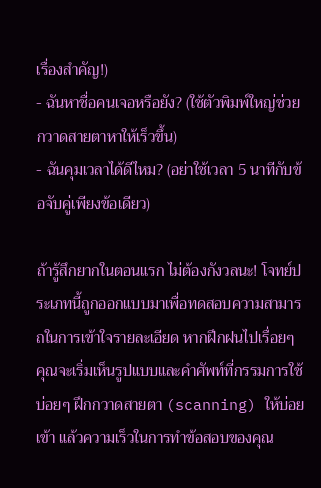เรื่องสำคัญ!)
- ฉันหาชื่อคนเจอหรือยัง? (ใช้ตัวพิมพ์ใหญ่ช่วยกวาดสายตาหาให้เร็วขึ้น)
- ฉันคุมเวลาได้ดีไหม? (อย่าใช้เวลา 5 นาทีกับข้อจับคู่เพียงข้อเดียว)

ถ้ารู้สึกยากในตอนแรก ไม่ต้องกังวลนะ! โจทย์ประเภทนี้ถูกออกแบบมาเพื่อทดสอบความสามารถในการเข้าใจรายละเอียด หากฝึกฝนไปเรื่อยๆ คุณจะเริ่มเห็นรูปแบบและคำศัพท์ที่กรรมการใช้บ่อยๆ ฝึกกวาดสายตา (scanning) ให้บ่อยเข้า แล้วความเร็วในการทำข้อสอบของคุณ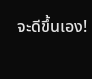จะดีขึ้นเอง!